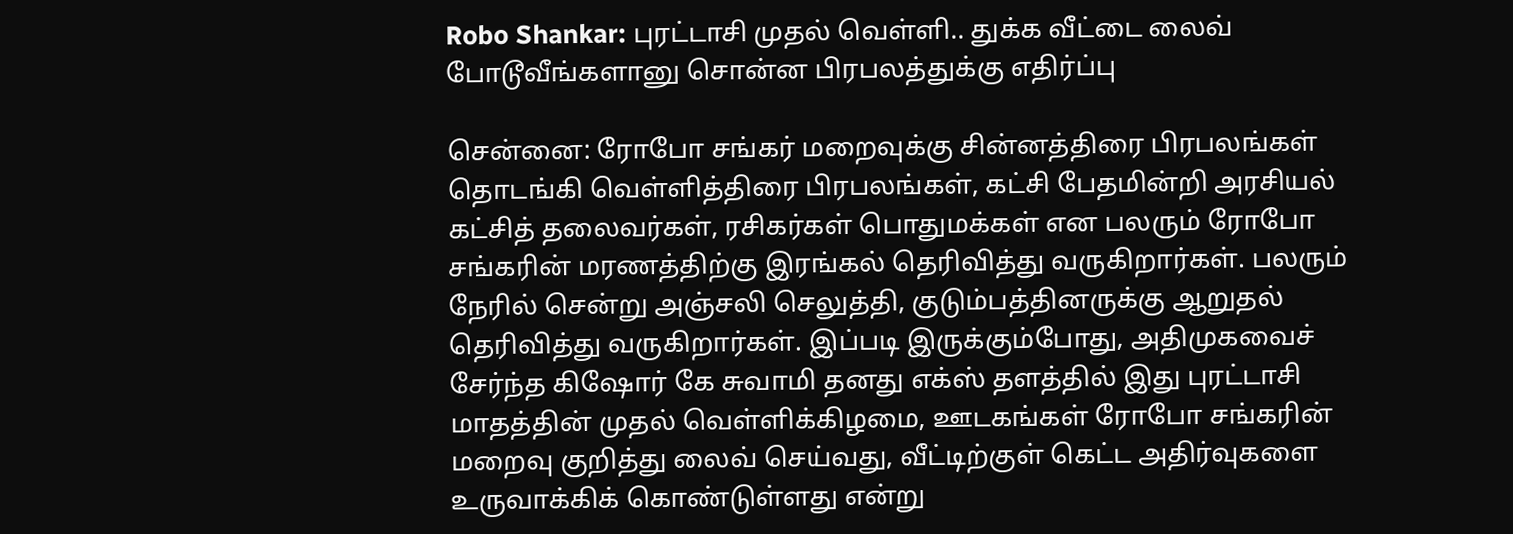Robo Shankar: புரட்டாசி முதல் வெள்ளி.. துக்க வீட்டை லைவ் போடூவீங்களானு சொன்ன பிரபலத்துக்கு எதிர்ப்பு

சென்னை: ரோபோ சங்கர் மறைவுக்கு சின்னத்திரை பிரபலங்கள் தொடங்கி வெள்ளித்திரை பிரபலங்கள், கட்சி பேதமின்றி அரசியல் கட்சித் தலைவர்கள், ரசிகர்கள் பொதுமக்கள் என பலரும் ரோபோ சங்கரின் மரணத்திற்கு இரங்கல் தெரிவித்து வருகிறார்கள். பலரும் நேரில் சென்று அஞ்சலி செலுத்தி, குடும்பத்தினருக்கு ஆறுதல் தெரிவித்து வருகிறார்கள். இப்படி இருக்கும்போது, அதிமுகவைச் சேர்ந்த கிஷோர் கே சுவாமி தனது எக்ஸ் தளத்தில் இது புரட்டாசி மாதத்தின் முதல் வெள்ளிக்கிழமை, ஊடகங்கள் ரோபோ சங்கரின் மறைவு குறித்து லைவ் செய்வது, வீட்டிற்குள் கெட்ட அதிர்வுகளை உருவாக்கிக் கொண்டுள்ளது என்று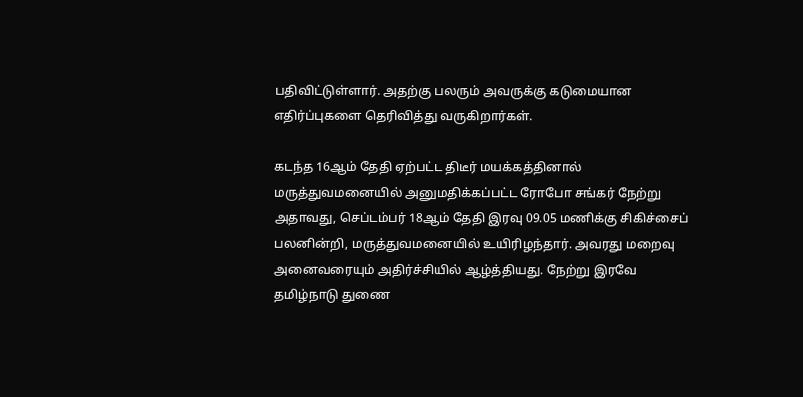பதிவிட்டுள்ளார். அதற்கு பலரும் அவருக்கு கடுமையான எதிர்ப்புகளை தெரிவித்து வருகிறார்கள்.

கடந்த 16ஆம் தேதி ஏற்பட்ட திடீர் மயக்கத்தினால் மருத்துவமனையில் அனுமதிக்கப்பட்ட ரோபோ சங்கர் நேற்று அதாவது, செப்டம்பர் 18ஆம் தேதி இரவு 09.05 மணிக்கு சிகிச்சைப் பலனின்றி, மருத்துவமனையில் உயிரிழந்தார். அவரது மறைவு அனைவரையும் அதிர்ச்சியில் ஆழ்த்தியது. நேற்று இரவே தமிழ்நாடு துணை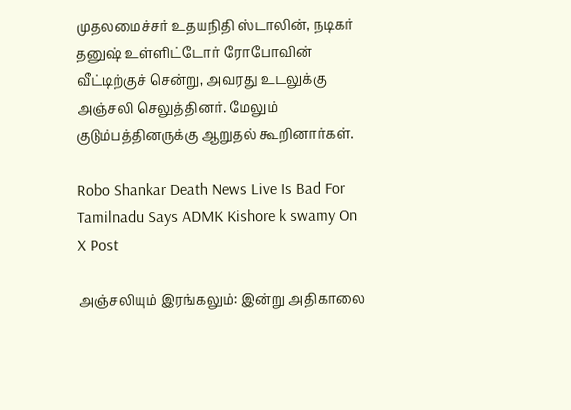முதலமைச்சர் உதயநிதி ஸ்டாலின், நடிகர் தனுஷ் உள்ளிட்டோர் ரோபோவின் வீட்டிற்குச் சென்று, அவரது உடலுக்கு அஞ்சலி செலுத்தினர். மேலும் குடும்பத்தினருக்கு ஆறுதல் கூறினார்கள்.

Robo Shankar Death News Live Is Bad For Tamilnadu Says ADMK Kishore k swamy On X Post

அஞ்சலியும் இரங்கலும்: இன்று அதிகாலை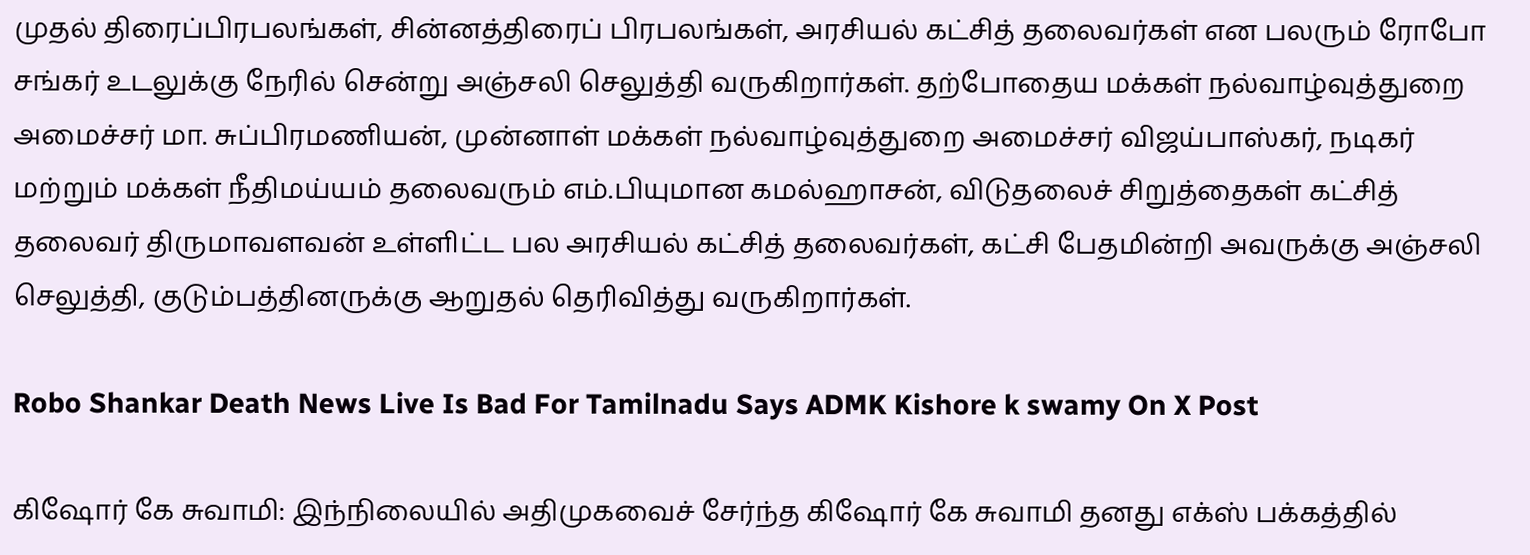முதல் திரைப்பிரபலங்கள், சின்னத்திரைப் பிரபலங்கள், அரசியல் கட்சித் தலைவர்கள் என பலரும் ரோபோ சங்கர் உடலுக்கு நேரில் சென்று அஞ்சலி செலுத்தி வருகிறார்கள். தற்போதைய மக்கள் நல்வாழ்வுத்துறை அமைச்சர் மா. சுப்பிரமணியன், முன்னாள் மக்கள் நல்வாழ்வுத்துறை அமைச்சர் விஜய்பாஸ்கர், நடிகர் மற்றும் மக்கள் நீதிமய்யம் தலைவரும் எம்.பியுமான கமல்ஹாசன், விடுதலைச் சிறுத்தைகள் கட்சித் தலைவர் திருமாவளவன் உள்ளிட்ட பல அரசியல் கட்சித் தலைவர்கள், கட்சி பேதமின்றி அவருக்கு அஞ்சலி செலுத்தி, குடும்பத்தினருக்கு ஆறுதல் தெரிவித்து வருகிறார்கள்.

Robo Shankar Death News Live Is Bad For Tamilnadu Says ADMK Kishore k swamy On X Post

கிஷோர் கே சுவாமி: இந்நிலையில் அதிமுகவைச் சேர்ந்த கிஷோர் கே சுவாமி தனது எக்ஸ் பக்கத்தில்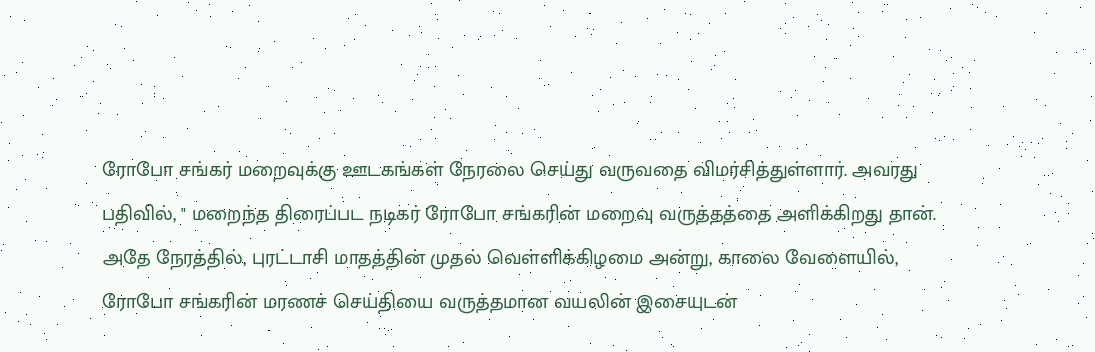ரோபோ சங்கர் மறைவுக்கு ஊடகங்கள் நேரலை செய்து வருவதை விமர்சித்துள்ளார். அவரது பதிவில், " மறைந்த திரைப்பட நடிகர் ரோபோ சங்கரின் மறைவு வருத்தத்தை அளிக்கிறது தான். அதே நேரத்தில், புரட்டாசி மாதத்தின் முதல் வெள்ளிக்கிழமை அன்று, காலை வேளையில், ரோபோ சங்கரின் மரணச் செய்தியை வருத்தமான வயலின் இசையுடன்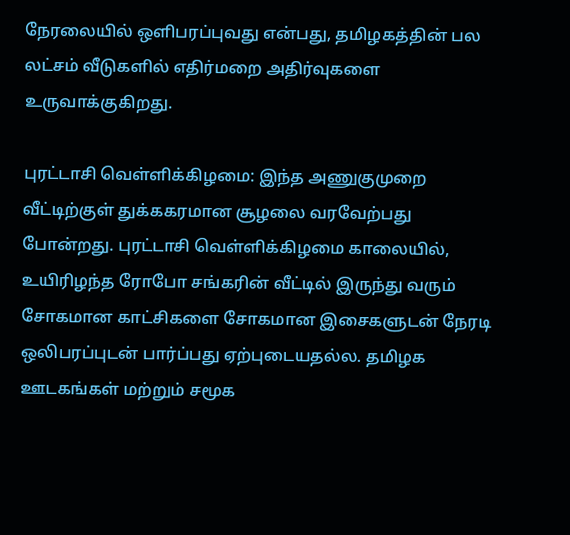நேரலையில் ஒளிபரப்புவது என்பது, தமிழகத்தின் பல லட்சம் வீடுகளில் எதிர்மறை அதிர்வுகளை உருவாக்குகிறது.

புரட்டாசி வெள்ளிக்கிழமை: இந்த அணுகுமுறை வீட்டிற்குள் துக்ககரமான சூழலை வரவேற்பது போன்றது. புரட்டாசி வெள்ளிக்கிழமை காலையில், உயிரிழந்த ரோபோ சங்கரின் வீட்டில் இருந்து வரும் சோகமான காட்சிகளை சோகமான இசைகளுடன் நேரடி ஒலிபரப்புடன் பார்ப்பது ஏற்புடையதல்ல. தமிழக ஊடகங்கள் மற்றும் சமூக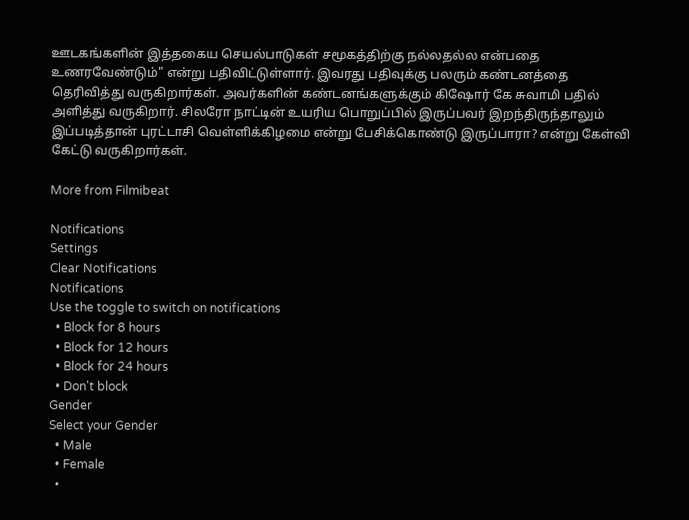ஊடகங்களின் இத்தகைய செயல்பாடுகள் சமூகத்திற்கு நல்லதல்ல என்பதை உணரவேண்டும்" என்று பதிவிட்டுள்ளார். இவரது பதிவுக்கு பலரும் கண்டனத்தை தெரிவித்து வருகிறார்கள். அவர்களின் கண்டனங்களுக்கும் கிஷோர் கே சுவாமி பதில் அளித்து வருகிறார். சிலரோ நாட்டின் உயரிய பொறுப்பில் இருப்பவர் இறந்திருந்தாலும் இப்படித்தான் புரட்டாசி வெள்ளிக்கிழமை என்று பேசிக்கொண்டு இருப்பாரா? என்று கேள்வி கேட்டு வருகிறார்கள்.

More from Filmibeat

Notifications
Settings
Clear Notifications
Notifications
Use the toggle to switch on notifications
  • Block for 8 hours
  • Block for 12 hours
  • Block for 24 hours
  • Don't block
Gender
Select your Gender
  • Male
  • Female
  •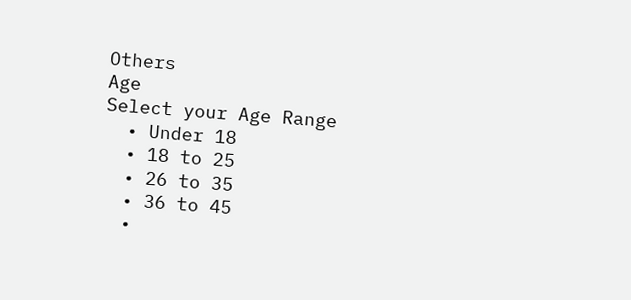Others
Age
Select your Age Range
  • Under 18
  • 18 to 25
  • 26 to 35
  • 36 to 45
  •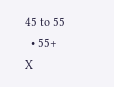45 to 55
  • 55+
X